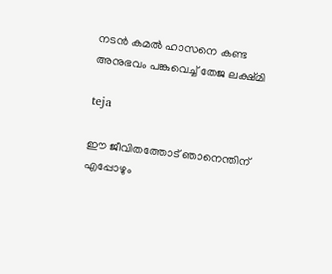നടന്‍ കമല്‍ ഹാസനെ കണ്ട അനുഭവം പങ്കുവെച്ച് തേജ ലക്ഷ്മി

teja

ഈ ജീവിതത്തോട് ഞാനെന്തിന് എപ്പോഴും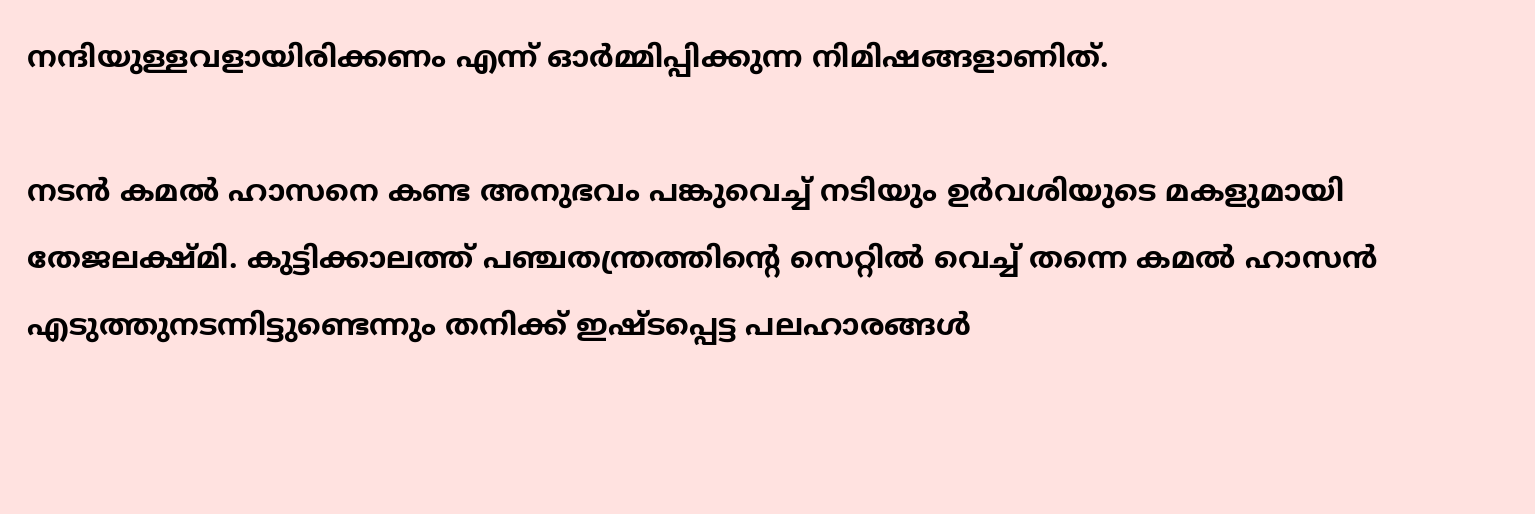നന്ദിയുള്ളവളായിരിക്കണം എന്ന് ഓര്‍മ്മിപ്പിക്കുന്ന നിമിഷങ്ങളാണിത്.

നടന്‍ കമല്‍ ഹാസനെ കണ്ട അനുഭവം പങ്കുവെച്ച് നടിയും ഉര്‍വശിയുടെ മകളുമായി തേജലക്ഷ്മി. കുട്ടിക്കാലത്ത് പഞ്ചതന്ത്രത്തിന്റെ സെറ്റില്‍ വെച്ച് തന്നെ കമല്‍ ഹാസന്‍ എടുത്തുനടന്നിട്ടുണ്ടെന്നും തനിക്ക് ഇഷ്ടപ്പെട്ട പലഹാരങ്ങള്‍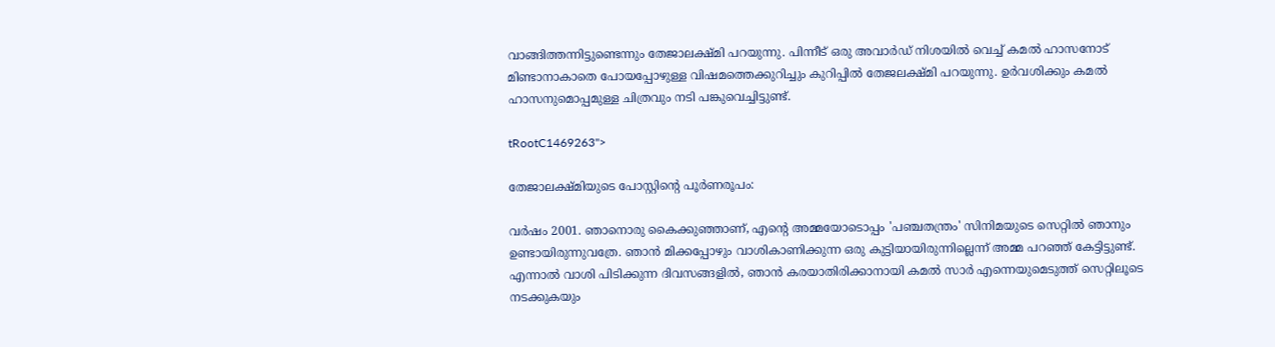വാങ്ങിത്തന്നിട്ടുണ്ടെന്നും തേജാലക്ഷ്മി പറയുന്നു. പിന്നീട് ഒരു അവാര്‍ഡ് നിശയില്‍ വെച്ച് കമല്‍ ഹാസനോട് മിണ്ടാനാകാതെ പോയപ്പോഴുള്ള വിഷമത്തെക്കുറിച്ചും കുറിപ്പില്‍ തേജലക്ഷ്മി പറയുന്നു. ഉര്‍വശിക്കും കമല്‍ ഹാസനുമൊപ്പമുള്ള ചിത്രവും നടി പങ്കുവെച്ചിട്ടുണ്ട്.

tRootC1469263">

തേജാലക്ഷ്മിയുടെ പോസ്റ്റിന്റെ പൂര്‍ണരൂപം:

വര്‍ഷം 2001. ഞാനൊരു കൈക്കുഞ്ഞാണ്, എന്റെ അമ്മയോടൊപ്പം 'പഞ്ചതന്ത്രം' സിനിമയുടെ സെറ്റില്‍ ഞാനും ഉണ്ടായിരുന്നുവത്രേ. ഞാന്‍ മിക്കപ്പോഴും വാശികാണിക്കുന്ന ഒരു കുട്ടിയായിരുന്നില്ലെന്ന് അമ്മ പറഞ്ഞ് കേട്ടിട്ടുണ്ട്. എന്നാല്‍ വാശി പിടിക്കുന്ന ദിവസങ്ങളില്‍, ഞാന്‍ കരയാതിരിക്കാനായി കമല്‍ സാര്‍ എന്നെയുമെടുത്ത് സെറ്റിലൂടെ നടക്കുകയും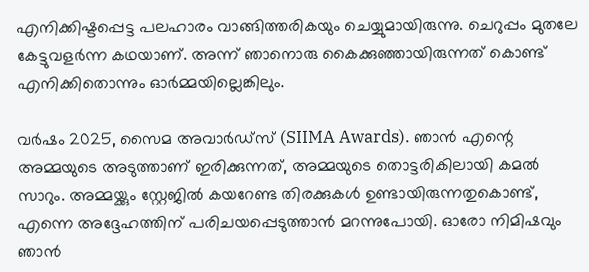എനിക്കിഷ്ടപ്പെട്ട പലഹാരം വാങ്ങിത്തരികയും ചെയ്യുമായിരുന്നു. ചെറുപ്പം മുതലേ കേട്ടുവളര്‍ന്ന കഥയാണ്. അന്ന് ഞാനൊരു കൈക്കുഞ്ഞായിരുന്നത് കൊണ്ട് എനിക്കിതൊന്നും ഓര്‍മ്മയില്ലെങ്കിലും.

വര്‍ഷം 2025, സൈമ അവാര്‍ഡ്സ് (SIIMA Awards). ഞാന്‍ എന്റെ അമ്മയുടെ അടുത്താണ് ഇരിക്കുന്നത്, അമ്മയുടെ തൊട്ടരികിലായി കമല്‍ സാറും. അമ്മയ്ക്കും സ്റ്റേജില്‍ കയറേണ്ട തിരക്കുകള്‍ ഉണ്ടായിരുന്നതുകൊണ്ട്, എന്നെ അദ്ദേഹത്തിന് പരിചയപ്പെടുത്താന്‍ മറന്നുപോയി. ഓരോ നിമിഷവും ഞാന്‍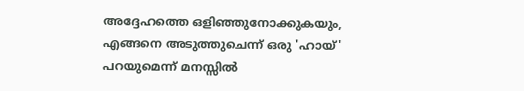അദ്ദേഹത്തെ ഒളിഞ്ഞുനോക്കുകയും, എങ്ങനെ അടുത്തുചെന്ന് ഒരു 'ഹായ്' പറയുമെന്ന് മനസ്സില്‍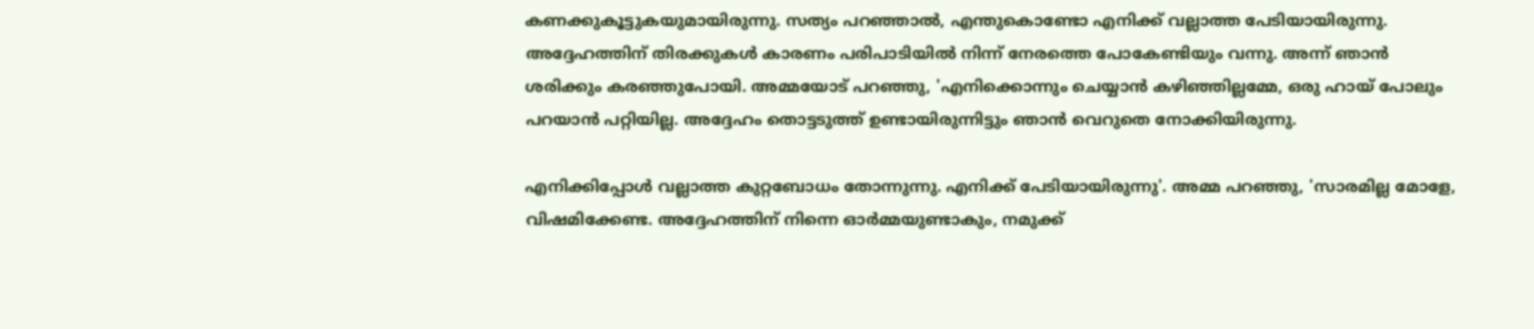കണക്കുകൂട്ടുകയുമായിരുന്നു. സത്യം പറഞ്ഞാല്‍, എന്തുകൊണ്ടോ എനിക്ക് വല്ലാത്ത പേടിയായിരുന്നു. അദ്ദേഹത്തിന് തിരക്കുകള്‍ കാരണം പരിപാടിയില്‍ നിന്ന് നേരത്തെ പോകേണ്ടിയും വന്നു. അന്ന് ഞാന്‍ ശരിക്കും കരഞ്ഞുപോയി. അമ്മയോട് പറഞ്ഞു, 'എനിക്കൊന്നും ചെയ്യാന്‍ കഴിഞ്ഞില്ലമ്മേ, ഒരു ഹായ് പോലും പറയാന്‍ പറ്റിയില്ല. അദ്ദേഹം തൊട്ടടുത്ത് ഉണ്ടായിരുന്നിട്ടും ഞാന്‍ വെറുതെ നോക്കിയിരുന്നു.

എനിക്കിപ്പോള്‍ വല്ലാത്ത കുറ്റബോധം തോന്നുന്നു. എനിക്ക് പേടിയായിരുന്നു'. അമ്മ പറഞ്ഞു, 'സാരമില്ല മോളേ, വിഷമിക്കേണ്ട. അദ്ദേഹത്തിന് നിന്നെ ഓര്‍മ്മയുണ്ടാകും, നമുക്ക്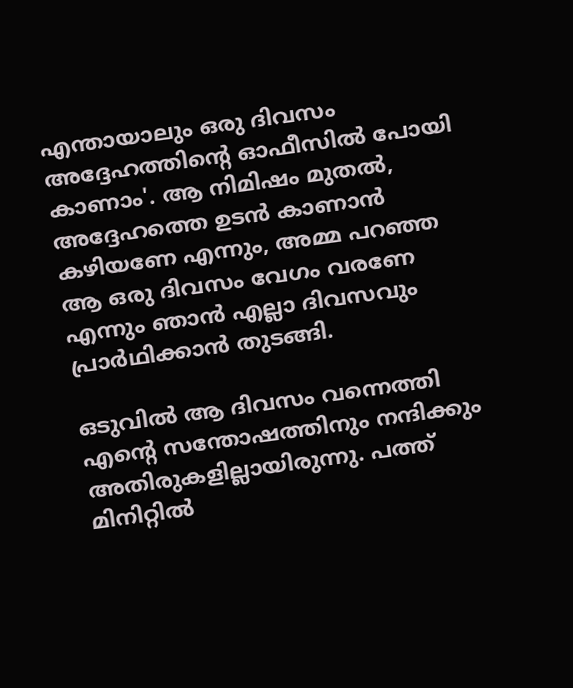എന്തായാലും ഒരു ദിവസം അദ്ദേഹത്തിന്റെ ഓഫീസില്‍ പോയി കാണാം'. ആ നിമിഷം മുതല്‍, അദ്ദേഹത്തെ ഉടന്‍ കാണാന്‍ കഴിയണേ എന്നും, അമ്മ പറഞ്ഞ ആ ഒരു ദിവസം വേഗം വരണേ എന്നും ഞാന്‍ എല്ലാ ദിവസവും പ്രാര്‍ഥിക്കാന്‍ തുടങ്ങി.

ഒടുവില്‍ ആ ദിവസം വന്നെത്തി എന്റെ സന്തോഷത്തിനും നന്ദിക്കും അതിരുകളില്ലായിരുന്നു. പത്ത് മിനിറ്റില്‍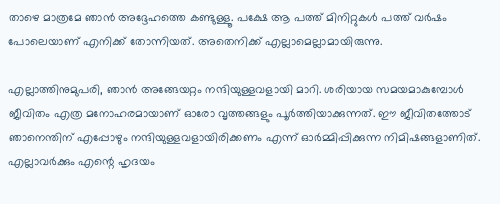താഴെ മാത്രമേ ഞാന്‍ അദ്ദേഹത്തെ കണ്ടുള്ളൂ. പക്ഷേ ആ പത്ത് മിനിറ്റുകള്‍ പത്ത് വര്‍ഷം പോലെയാണ് എനിക്ക് തോന്നിയത്. അതെനിക്ക് എല്ലാമെല്ലാമായിരുന്നു.

എല്ലാത്തിനുമുപരി, ഞാന്‍ അങ്ങേയറ്റം നന്ദിയുള്ളവളായി മാറി. ശരിയായ സമയമാകുമ്പോള്‍ ജീവിതം എത്ര മനോഹരമായാണ് ഓരോ വൃത്തങ്ങളും പൂര്‍ത്തിയാക്കുന്നത്. ഈ ജീവിതത്തോട് ഞാനെന്തിന് എപ്പോഴും നന്ദിയുള്ളവളായിരിക്കണം എന്ന് ഓര്‍മ്മിപ്പിക്കുന്ന നിമിഷങ്ങളാണിത്. എല്ലാവര്‍ക്കും എന്റെ ഹൃദയം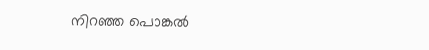നിറഞ്ഞ പൊങ്കല്‍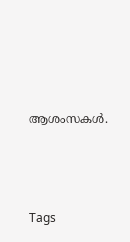ആശംസകള്‍.




Tags